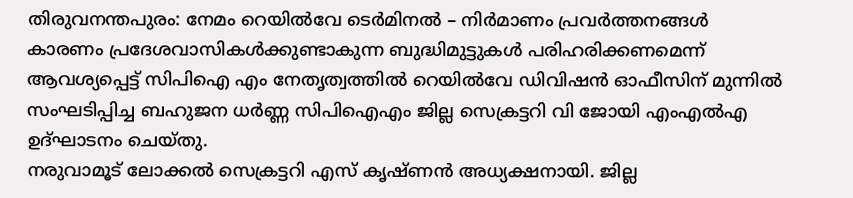തിരുവനന്തപുരം: നേമം റെയിൽവേ ടെർമിനൽ – നിർമാണം പ്രവർത്തനങ്ങൾ കാരണം പ്രദേശവാസികൾക്കുണ്ടാകുന്ന ബുദ്ധിമുട്ടുകൾ പരിഹരിക്കണമെന്ന് ആവശ്യപ്പെട്ട് സിപിഐ എം നേതൃത്വത്തിൽ റെയിൽവേ ഡിവിഷൻ ഓഫീസിന് മുന്നിൽ സംഘടിപ്പിച്ച ബഹുജന ധർണ്ണ സിപിഐഎം ജില്ല സെക്രട്ടറി വി ജോയി എംഎൽഎ ഉദ്ഘാടനം ചെയ്തു.
നരുവാമൂട് ലോക്കൽ സെക്രട്ടറി എസ് കൃഷ്ണൻ അധ്യക്ഷനായി. ജില്ല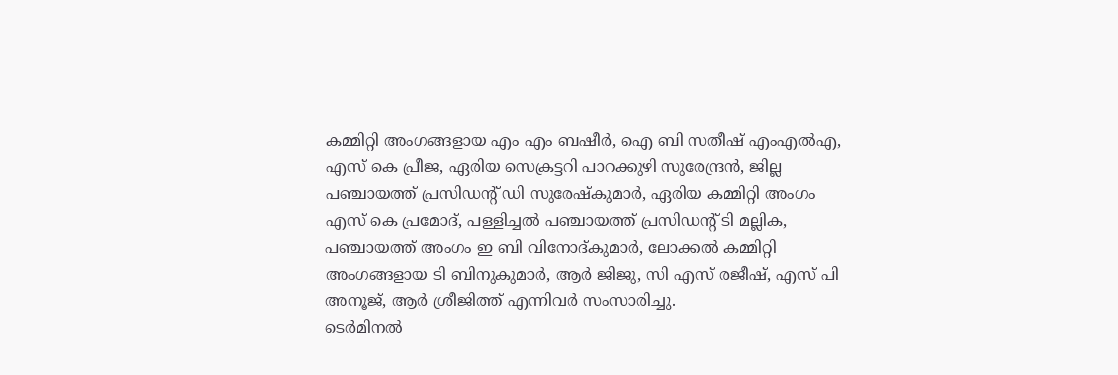കമ്മിറ്റി അംഗങ്ങളായ എം എം ബഷീർ, ഐ ബി സതീഷ് എംഎൽഎ, എസ് കെ പ്രീജ, ഏരിയ സെക്രട്ടറി പാറക്കുഴി സുരേന്ദ്രൻ, ജില്ല പഞ്ചായത്ത് പ്രസിഡന്റ് ഡി സുരേഷ്കുമാർ, ഏരിയ കമ്മിറ്റി അംഗം എസ് കെ പ്രമോദ്, പള്ളിച്ചൽ പഞ്ചായത്ത് പ്രസിഡന്റ് ടി മല്ലിക, പഞ്ചായത്ത് അംഗം ഇ ബി വിനോദ്കുമാർ, ലോക്കൽ കമ്മിറ്റി അംഗങ്ങളായ ടി ബിനുകുമാർ, ആർ ജിജു, സി എസ് രജീഷ്, എസ് പി അനൂജ്, ആർ ശ്രീജിത്ത് എന്നിവർ സംസാരിച്ചു.
ടെർമിനൽ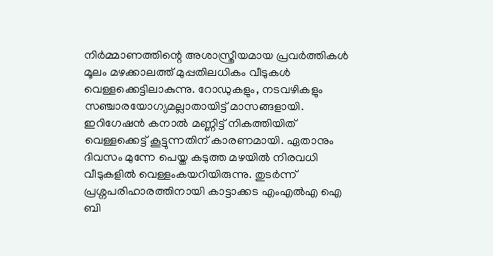നിർമ്മാണത്തിന്റെ അശാസ്ത്രീയമായ പ്രവർത്തികൾ മൂലം മഴക്കാലത്ത് മുപ്പതിലധികം വീടുകൾ വെള്ളക്കെട്ടിലാകുന്നു. റോഡുകളും, നടവഴികളും സഞ്ചാരയോഗ്യമല്ലാതായിട്ട് മാസങ്ങളായി. ഇറിഗേഷൻ കനാൽ മണ്ണിട്ട് നികത്തിയിത് വെള്ളക്കെട്ട് കൂട്ടുന്നതിന് കാരണമായി. ഏതാനും ദിവസം മുന്നേ പെയ്ത കടുത്ത മഴയിൽ നിരവധി വീടുകളിൽ വെള്ളംകയറിയിരുന്നു. തുടർന്ന് പ്രശ്നപരിഹാരത്തിനായി കാട്ടാക്കട എംഎൽഎ ഐ ബി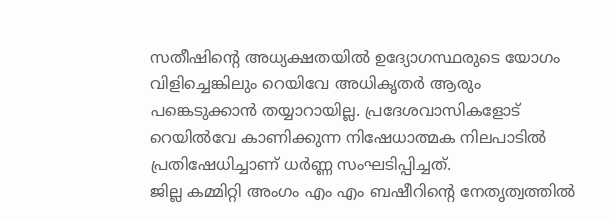സതീഷിന്റെ അധ്യക്ഷതയിൽ ഉദ്യോഗസ്ഥരുടെ യോഗം വിളിച്ചെങ്കിലും റെയിവേ അധികൃതർ ആരും പങ്കെടുക്കാൻ തയ്യാറായില്ല. പ്രദേശവാസികളോട് റെയിൽവേ കാണിക്കുന്ന നിഷേധാത്മക നിലപാടിൽ പ്രതിഷേധിച്ചാണ് ധർണ്ണ സംഘടിപ്പിച്ചത്.
ജില്ല കമ്മിറ്റി അംഗം എം എം ബഷീറിന്റെ നേതൃത്വത്തിൽ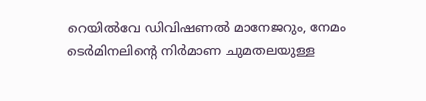റെയിൽവേ ഡിവിഷണൽ മാനേജറും, നേമം ടെർമിനലിന്റെ നിർമാണ ചുമതലയുള്ള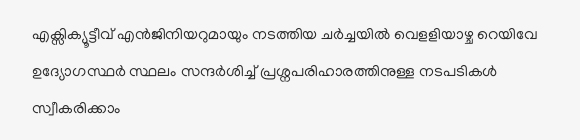എക്സിക്യൂട്ടീവ് എൻജിനിയറുമായും നടത്തിയ ചർച്ചയിൽ വെളളിയാഴ്ച റെയിവേ ഉദ്യോഗസ്ഥർ സ്ഥലം സന്ദർശിച്ച് പ്രശ്നപരിഹാരത്തിനുള്ള നടപടികൾ സ്വീകരിക്കാം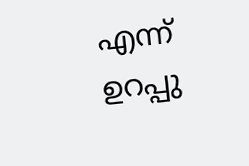എന്ന് ഉറപ്പു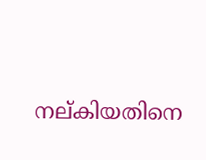നല്കിയതിനെ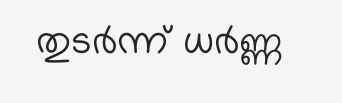തുടർന്ന് ധർണ്ണ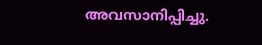അവസാനിപ്പിച്ചു.